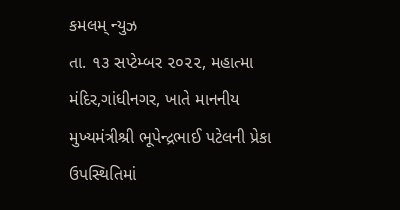કમલમ્ ન્યુઝ
તા. ૧૩ સપ્ટેમ્બર ૨૦૨૨, મહાત્મા મંદિર,ગાંધીનગર, ખાતે માનનીય મુખ્યમંત્રીશ્રી ભૂપેન્દ્રભાઈ પટેલની પ્રેકા ઉપસ્થિતિમાં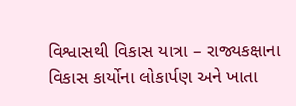વિશ્વાસથી વિકાસ યાત્રા – રાજ્યકક્ષાના વિકાસ કાર્યોના લોકાર્પણ અને ખાતા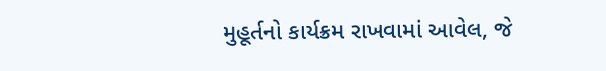મુહૂર્તનો કાર્યક્રમ રાખવામાં આવેલ, જે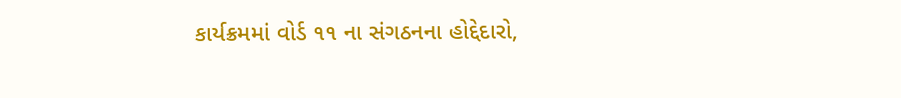કાર્યક્રમમાં વોર્ડ ૧૧ ના સંગઠનના હોદ્દેદારો,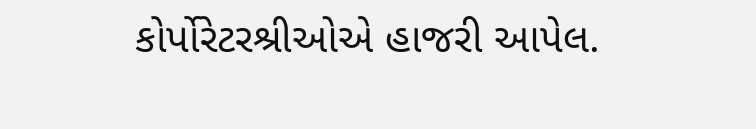કોર્પોરેટરશ્રીઓએ હાજરી આપેલ.